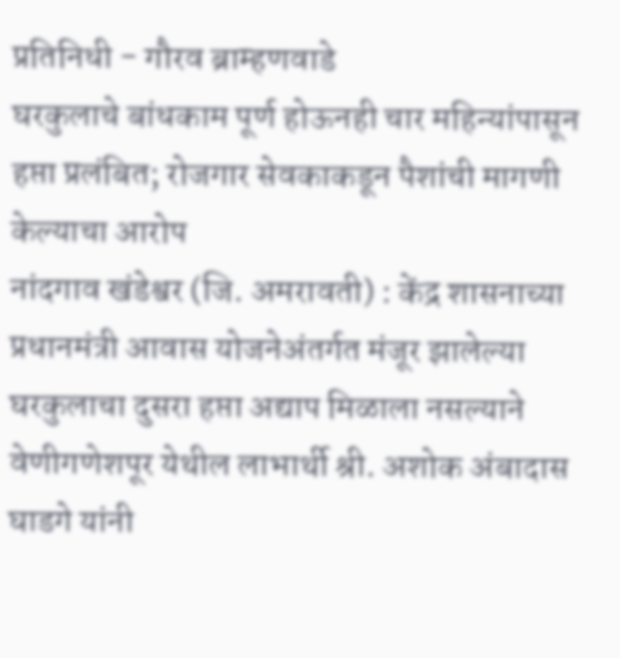प्रतिनिधी - गौरव ब्राम्हणवाडे
घरकुलाचे बांधकाम पूर्ण होऊनही चार महिन्यांपासून हप्ता प्रलंबित; रोजगार सेवकाकडून पैशांची मागणी केल्याचा आरोप
नांदगाव खंडेश्वर (जि. अमरावती) : केंद्र शासनाच्या प्रधानमंत्री आवास योजनेअंतर्गत मंजूर झालेल्या घरकुलाचा दुसरा हप्ता अद्याप मिळाला नसल्याने वेणीगणेशपूर येथील लाभार्थी श्री. अशोक अंबादास घाडगे यांनी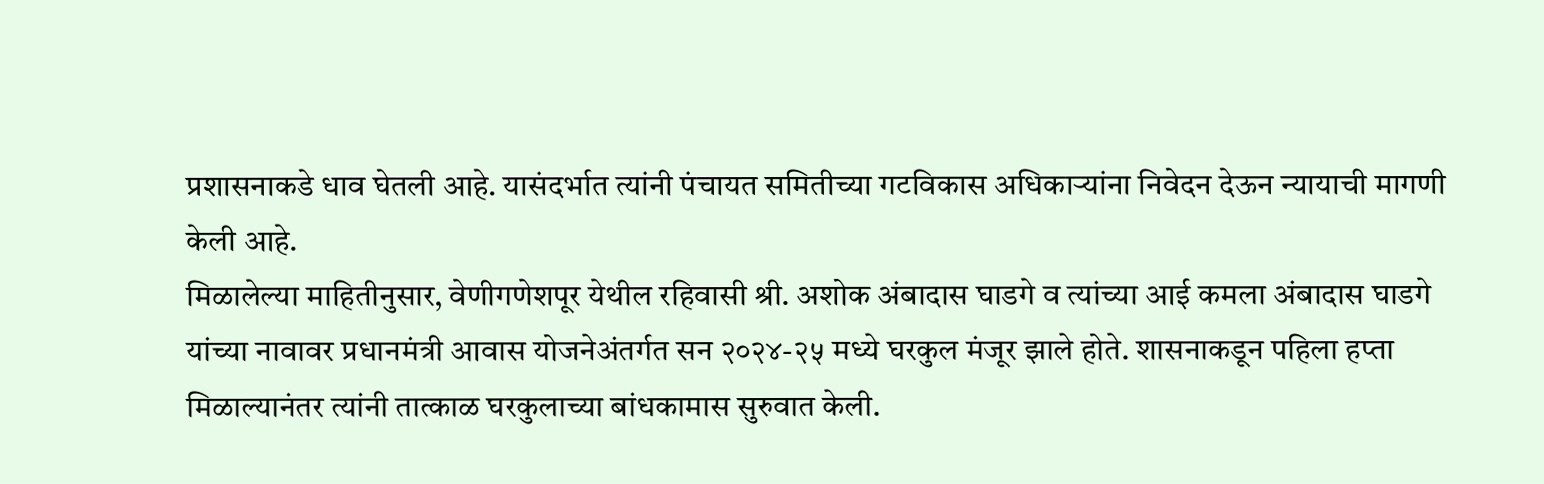प्रशासनाकडे धाव घेतली आहे. यासंदर्भात त्यांनी पंचायत समितीच्या गटविकास अधिकाऱ्यांना निवेदन देऊन न्यायाची मागणी केली आहे.
मिळालेल्या माहितीनुसार, वेणीगणेशपूर येथील रहिवासी श्री. अशोक अंबादास घाडगे व त्यांच्या आई कमला अंबादास घाडगे यांच्या नावावर प्रधानमंत्री आवास योजनेअंतर्गत सन २०२४-२५ मध्ये घरकुल मंजूर झाले होते. शासनाकडून पहिला हप्ता मिळाल्यानंतर त्यांनी तात्काळ घरकुलाच्या बांधकामास सुरुवात केली.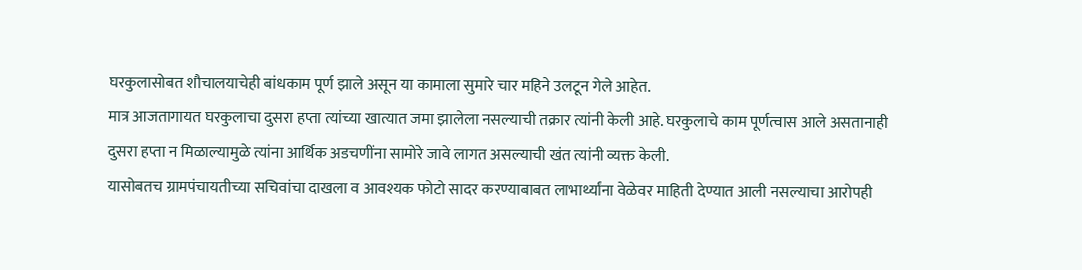घरकुलासोबत शौचालयाचेही बांधकाम पूर्ण झाले असून या कामाला सुमारे चार महिने उलटून गेले आहेत.
मात्र आजतागायत घरकुलाचा दुसरा हप्ता त्यांच्या खात्यात जमा झालेला नसल्याची तक्रार त्यांनी केली आहे. घरकुलाचे काम पूर्णत्वास आले असतानाही दुसरा हप्ता न मिळाल्यामुळे त्यांना आर्थिक अडचणींना सामोरे जावे लागत असल्याची खंत त्यांनी व्यक्त केली.
यासोबतच ग्रामपंचायतीच्या सचिवांचा दाखला व आवश्यक फोटो सादर करण्याबाबत लाभार्थ्यांना वेळेवर माहिती देण्यात आली नसल्याचा आरोपही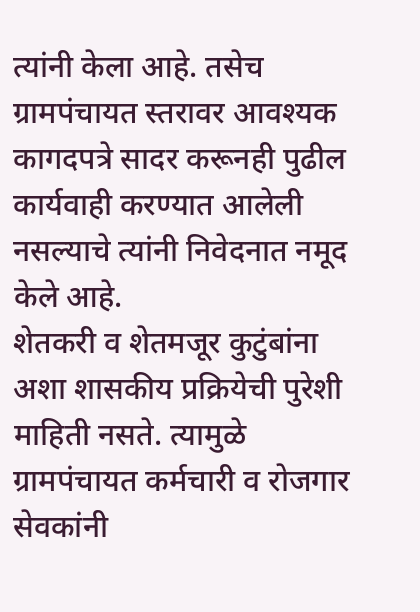त्यांनी केला आहे. तसेच ग्रामपंचायत स्तरावर आवश्यक कागदपत्रे सादर करूनही पुढील कार्यवाही करण्यात आलेली नसल्याचे त्यांनी निवेदनात नमूद केले आहे.
शेतकरी व शेतमजूर कुटुंबांना अशा शासकीय प्रक्रियेची पुरेशी माहिती नसते. त्यामुळे ग्रामपंचायत कर्मचारी व रोजगार सेवकांनी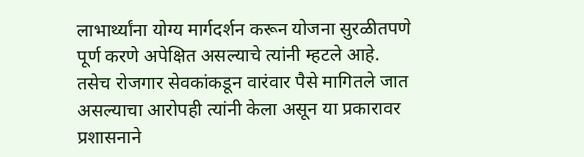लाभार्थ्यांना योग्य मार्गदर्शन करून योजना सुरळीतपणे पूर्ण करणे अपेक्षित असल्याचे त्यांनी म्हटले आहे. तसेच रोजगार सेवकांकडून वारंवार पैसे मागितले जात असल्याचा आरोपही त्यांनी केला असून या प्रकारावर प्रशासनाने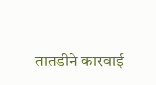तातडीने कारवाई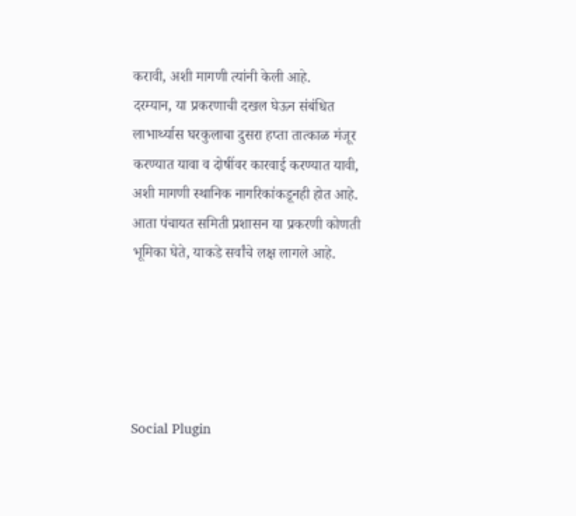करावी, अशी मागणी त्यांनी केली आहे.
दरम्यान, या प्रकरणाची दखल घेऊन संबंधित लाभार्थ्यास घरकुलाचा दुसरा हप्ता तात्काळ मंजूर करण्यात यावा व दोषींवर कारवाई करण्यात यावी, अशी मागणी स्थानिक नागरिकांकडूनही होत आहे. आता पंचायत समिती प्रशासन या प्रकरणी कोणती भूमिका घेते, याकडे सर्वांचे लक्ष लागले आहे.





Social Plugin